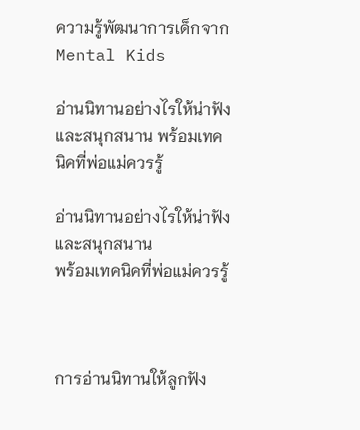ความรู้พัฒนาการเด็กจาก Mental Kids

อ่านนิทานอย่างไรให้น่าฟังและสนุกสนาน พร้อมเทคนิคที่พ่อแม่ควรรู้

อ่านนิทานอย่างไรให้น่าฟังและสนุกสนาน
พร้อมเทคนิคที่พ่อแม่ควรรู้



การอ่านนิทานให้ลูกฟัง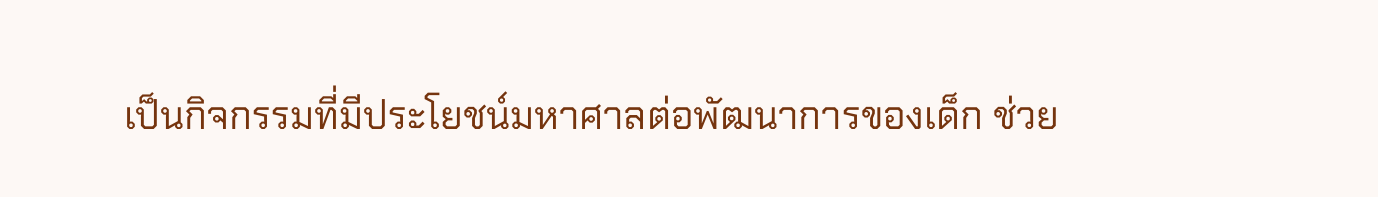เป็นกิจกรรมที่มีประโยชน์มหาศาลต่อพัฒนาการของเด็ก ช่วย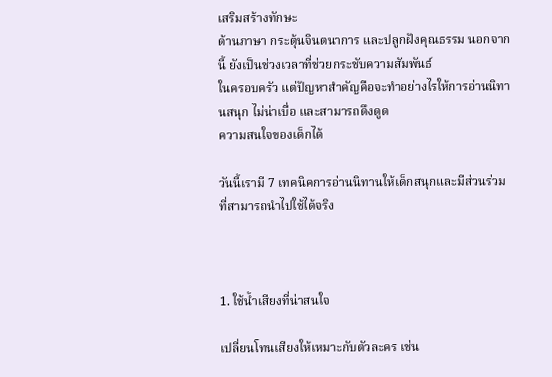เสริมสร้างทักษะ
ด้านภาษา กระตุ้นจินตนาการ และปลูกฝังคุณธรรม นอกจากนี้ ยังเป็นช่วงเวลาที่ช่วยกระชับความสัมพันธ์
ในครอบครัว แต่ปัญหาสำคัญคือจะทำอย่างไรให้การอ่านนิทานสนุก ไม่น่าเบื่อ และสามารถดึงดูด
ความสนใจของเด็กได้

วันนี้เรามี 7 เทคนิคการอ่านนิทานให้เด็กสนุกและมีส่วนร่วม ที่สามารถนำไปใช้ได้จริง



1. ใช้น้ำเสียงที่น่าสนใจ

เปลี่ยนโทนเสียงให้เหมาะกับตัวละคร เช่น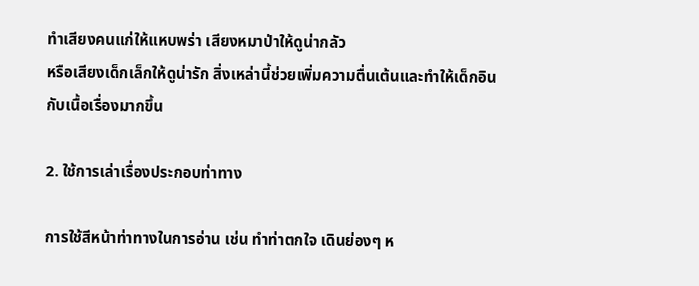ทำเสียงคนแก่ให้แหบพร่า เสียงหมาป่าให้ดูน่ากลัว
หรือเสียงเด็กเล็กให้ดูน่ารัก สิ่งเหล่านี้ช่วยเพิ่มความตื่นเต้นและทำให้เด็กอินกับเนื้อเรื่องมากขึ้น

2. ใช้การเล่าเรื่องประกอบท่าทาง

การใช้สีหน้าท่าทางในการอ่าน เช่น ทำท่าตกใจ เดินย่องๆ ห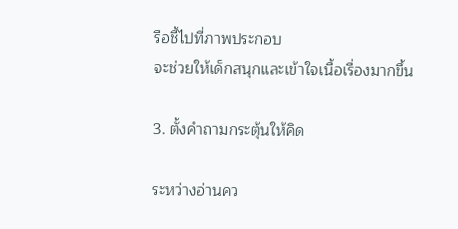รือชี้ไปที่ภาพประกอบ
จะช่วยให้เด็กสนุกและเข้าใจเนื้อเรื่องมากขึ้น

3. ตั้งคำถามกระตุ้นให้คิด

ระหว่างอ่านคว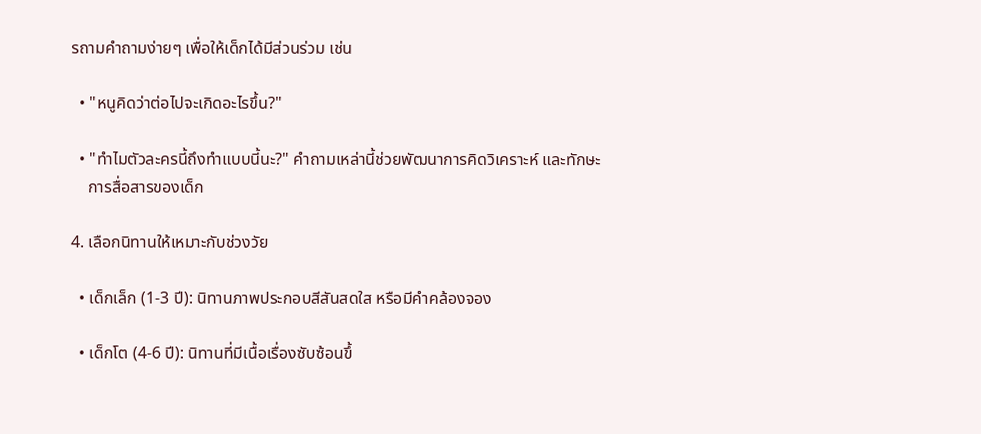รถามคำถามง่ายๆ เพื่อให้เด็กได้มีส่วนร่วม เช่น

  • "หนูคิดว่าต่อไปจะเกิดอะไรขึ้น?"

  • "ทำไมตัวละครนี้ถึงทำแบบนี้นะ?" คำถามเหล่านี้ช่วยพัฒนาการคิดวิเคราะห์ และทักษะ
    การสื่อสารของเด็ก

4. เลือกนิทานให้เหมาะกับช่วงวัย

  • เด็กเล็ก (1-3 ปี): นิทานภาพประกอบสีสันสดใส หรือมีคำคล้องจอง

  • เด็กโต (4-6 ปี): นิทานที่มีเนื้อเรื่องซับซ้อนขึ้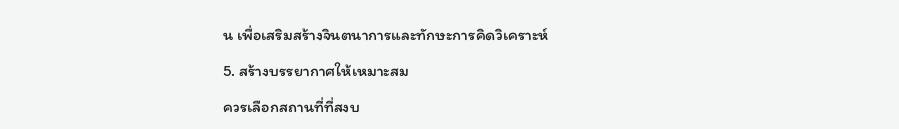น เพื่อเสริมสร้างจินตนาการและทักษะการคิดวิเคราะห์

5. สร้างบรรยากาศให้เหมาะสม

ควรเลือกสถานที่ที่สงบ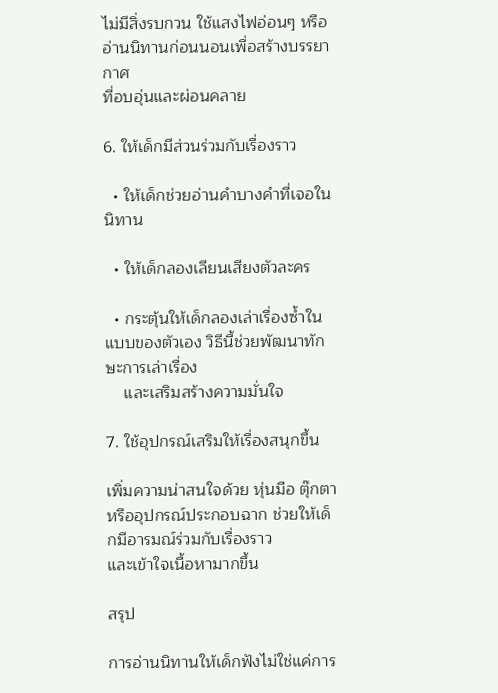ไม่มีสิ่งรบกวน ใช้แสงไฟอ่อนๆ หรืออ่านนิทานก่อนนอนเพื่อสร้างบรรยากาศ
ที่อบอุ่นและผ่อนคลาย

6. ให้เด็กมีส่วนร่วมกับเรื่องราว

  • ให้เด็กช่วยอ่านคำบางคำที่เจอในนิทาน

  • ให้เด็กลองเลียนเสียงตัวละคร

  • กระตุ้นให้เด็กลองเล่าเรื่องซ้ำในแบบของตัวเอง วิธีนี้ช่วยพัฒนาทักษะการเล่าเรื่อง
    และเสริมสร้างความมั่นใจ

7. ใช้อุปกรณ์เสริมให้เรื่องสนุกขึ้น

เพิ่มความน่าสนใจด้วย หุ่นมือ ตุ๊กตา หรืออุปกรณ์ประกอบฉาก ช่วยให้เด็กมีอารมณ์ร่วมกับเรื่องราว
และเข้าใจเนื้อหามากขึ้น

สรุป

การอ่านนิทานให้เด็กฟังไม่ใช่แค่การ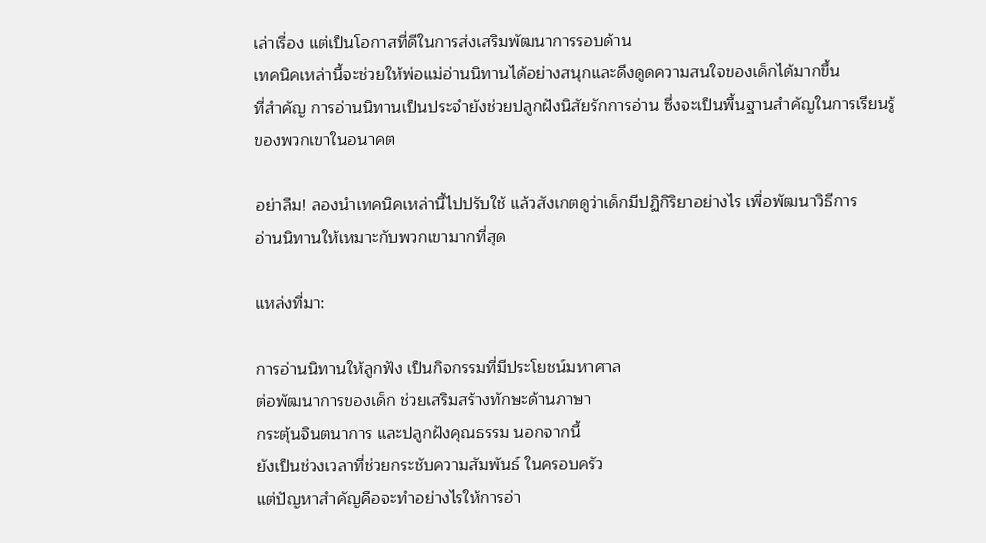เล่าเรื่อง แต่เป็นโอกาสที่ดีในการส่งเสริมพัฒนาการรอบด้าน
เทคนิคเหล่านี้จะช่วยให้พ่อแม่อ่านนิทานได้อย่างสนุกและดึงดูดความสนใจของเด็กได้มากขึ้น
ที่สำคัญ การอ่านนิทานเป็นประจำยังช่วยปลูกฝังนิสัยรักการอ่าน ซึ่งจะเป็นพื้นฐานสำคัญในการเรียนรู้
ของพวกเขาในอนาคต

อย่าลืม! ลองนำเทคนิคเหล่านี้ไปปรับใช้ แล้วสังเกตดูว่าเด็กมีปฏิกิริยาอย่างไร เพื่อพัฒนาวิธีการ
อ่านนิทานให้เหมาะกับพวกเขามากที่สุด

แหล่งที่มา:

การอ่านนิทานให้ลูกฟัง เป็นกิจกรรมที่มีประโยชน์มหาศาล
ต่อพัฒนาการของเด็ก ช่วยเสริมสร้างทักษะด้านภาษา
กระตุ้นจินตนาการ และปลูกฝังคุณธรรม นอกจากนี้
ยังเป็นช่วงเวลาที่ช่วยกระชับความสัมพันธ์ ในครอบครัว
แต่ปัญหาสำคัญคือจะทำอย่างไรให้การอ่า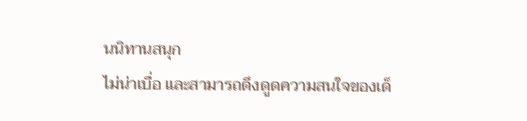นนิทานสนุก
ไม่น่าเบื่อ และสามารถดึงดูดความสนใจของเด็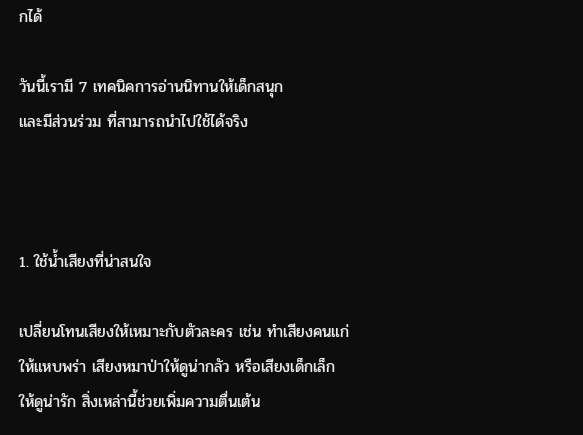กได้

วันนี้เรามี 7 เทคนิคการอ่านนิทานให้เด็กสนุก
และมีส่วนร่วม ที่สามารถนำไปใช้ได้จริง



1. ใช้น้ำเสียงที่น่าสนใจ

เปลี่ยนโทนเสียงให้เหมาะกับตัวละคร เช่น ทำเสียงคนแก่
ให้แหบพร่า เสียงหมาป่าให้ดูน่ากลัว หรือเสียงเด็กเล็ก
ให้ดูน่ารัก สิ่งเหล่านี้ช่วยเพิ่มความตื่นเต้น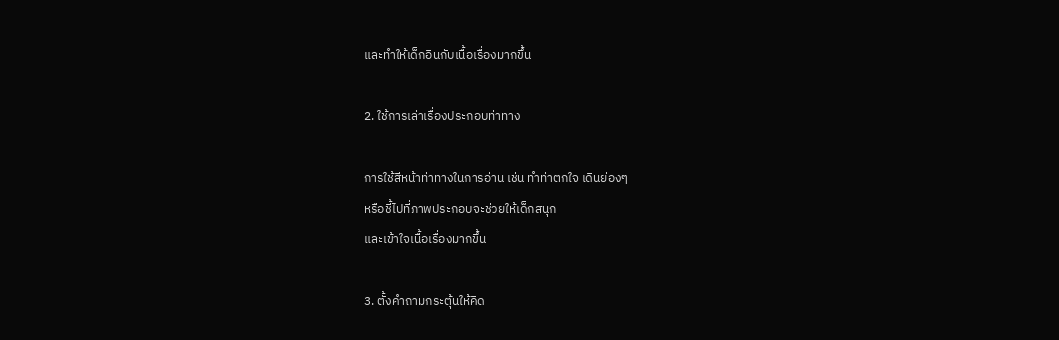และทำให้เด็กอินกับเนื้อเรื่องมากขึ้น

2. ใช้การเล่าเรื่องประกอบท่าทาง

การใช้สีหน้าท่าทางในการอ่าน เช่น ทำท่าตกใจ เดินย่องๆ
หรือชี้ไปที่ภาพประกอบจะช่วยให้เด็กสนุก
และเข้าใจเนื้อเรื่องมากขึ้น

3. ตั้งคำถามกระตุ้นให้คิด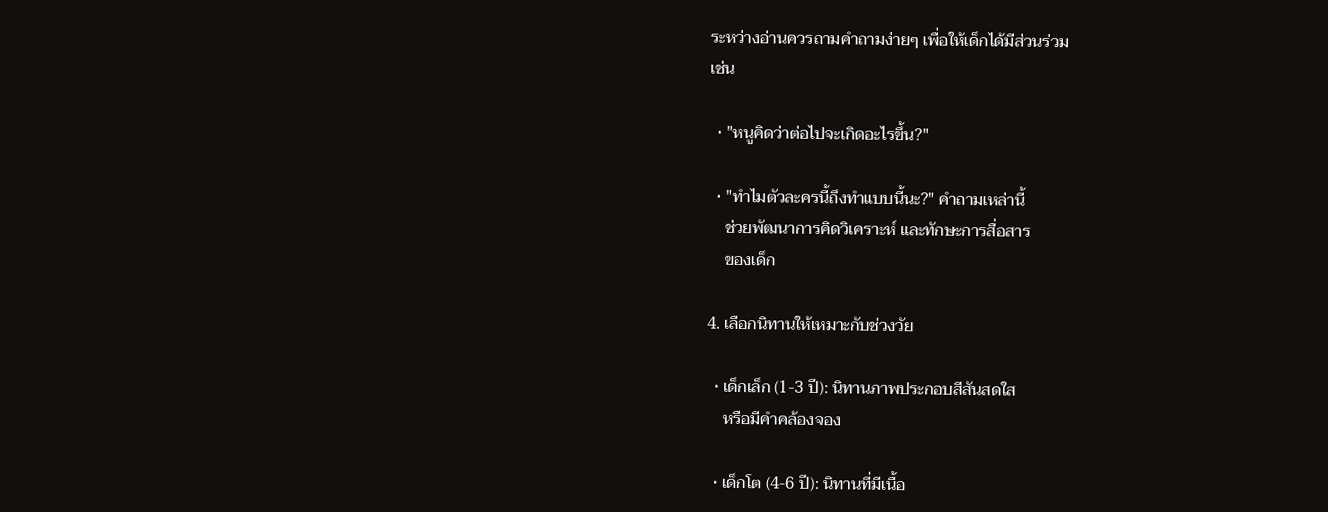ระหว่างอ่านควรถามคำถามง่ายๆ เพื่อให้เด็กได้มีส่วนร่วม
เช่น

  • "หนูคิดว่าต่อไปจะเกิดอะไรขึ้น?"

  • "ทำไมตัวละครนี้ถึงทำแบบนี้นะ?" คำถามเหล่านี้
    ช่วยพัฒนาการคิดวิเคราะห์ และทักษะการสื่อสาร
    ของเด็ก

4. เลือกนิทานให้เหมาะกับช่วงวัย

  • เด็กเล็ก (1-3 ปี): นิทานภาพประกอบสีสันสดใส
    หรือมีคำคล้องจอง

  • เด็กโต (4-6 ปี): นิทานที่มีเนื้อ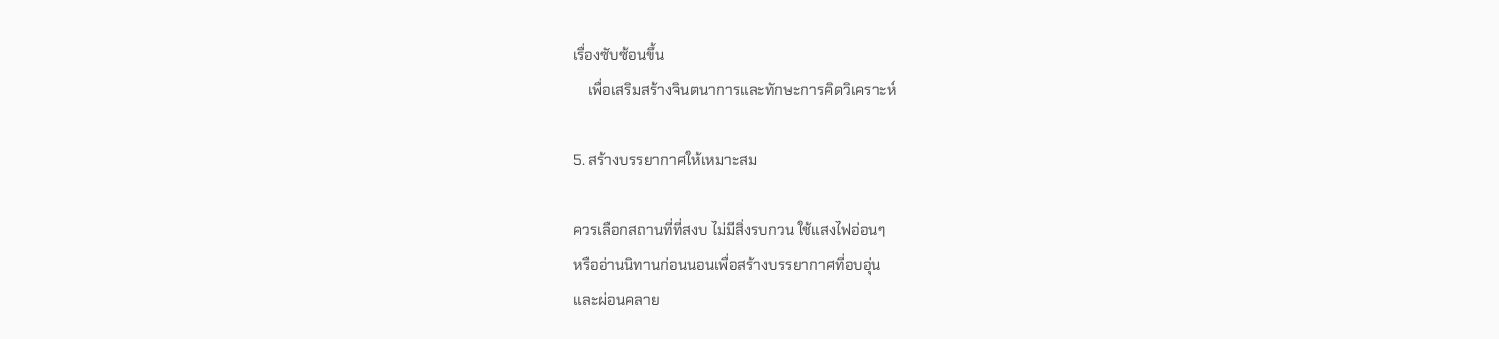เรื่องซับซ้อนขึ้น
    เพื่อเสริมสร้างจินตนาการและทักษะการคิดวิเคราะห์

5. สร้างบรรยากาศให้เหมาะสม

ควรเลือกสถานที่ที่สงบ ไม่มีสิ่งรบกวน ใช้แสงไฟอ่อนๆ
หรืออ่านนิทานก่อนนอนเพื่อสร้างบรรยากาศที่อบอุ่น
และผ่อนคลาย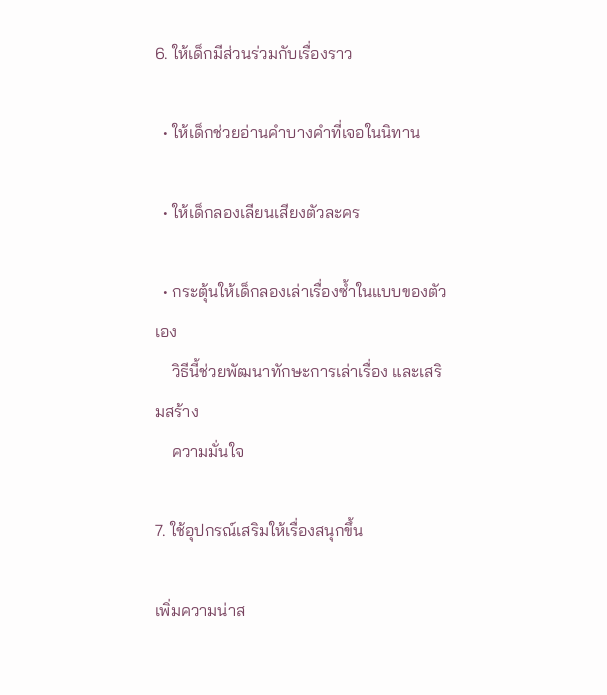6. ให้เด็กมีส่วนร่วมกับเรื่องราว

  • ให้เด็กช่วยอ่านคำบางคำที่เจอในนิทาน

  • ให้เด็กลองเลียนเสียงตัวละคร

  • กระตุ้นให้เด็กลองเล่าเรื่องซ้ำในแบบของตัวเอง
    วิธีนี้ช่วยพัฒนาทักษะการเล่าเรื่อง และเสริมสร้าง
    ความมั่นใจ

7. ใช้อุปกรณ์เสริมให้เรื่องสนุกขึ้น

เพิ่มความน่าส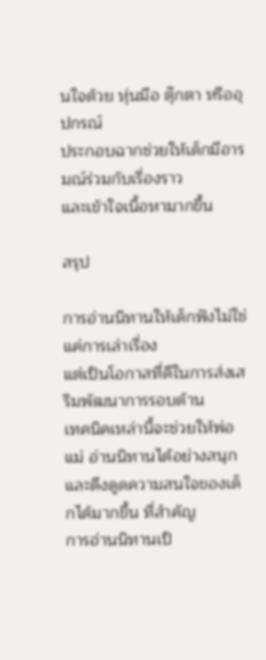นใจด้วย หุ่นมือ ตุ๊กตา หรืออุปกรณ์
ประกอบฉากช่วยให้เด็กมีอารมณ์ร่วมกับเรื่องราว
และเข้าใจเนื้อหามากขึ้น

สรุป

การอ่านนิทานให้เด็กฟังไม่ใช่แค่การเล่าเรื่อง
แต่เป็นโอกาสที่ดีในการส่งเสริมพัฒนาการรอบด้าน
เทคนิคเหล่านี้จะช่วยให้พ่อแม่ อ่านนิทานได้อย่างสนุก
และดึงดูดความสนใจของเด็กได้มากขึ้น ที่สำคัญ
การอ่านนิทานเป็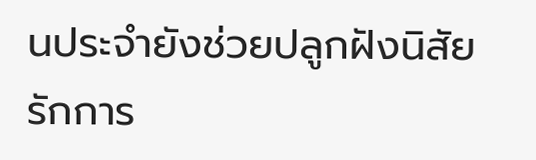นประจำยังช่วยปลูกฝังนิสัยรักการ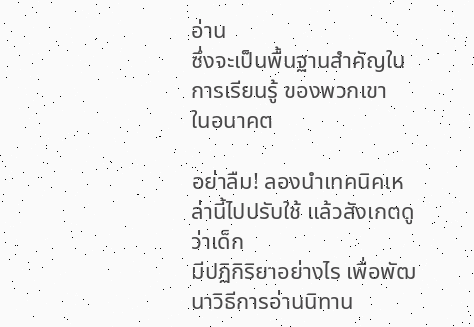อ่าน
ซึ่งจะเป็นพื้นฐานสำคัญในการเรียนรู้ ของพวกเขา
ในอนาคต

อย่าลืม! ลองนำเทคนิคเหล่านี้ไปปรับใช้ แล้วสังเกตดูว่าเด็ก
มีปฏิกิริยาอย่างไร เพื่อพัฒนาวิธีการอ่านนิทาน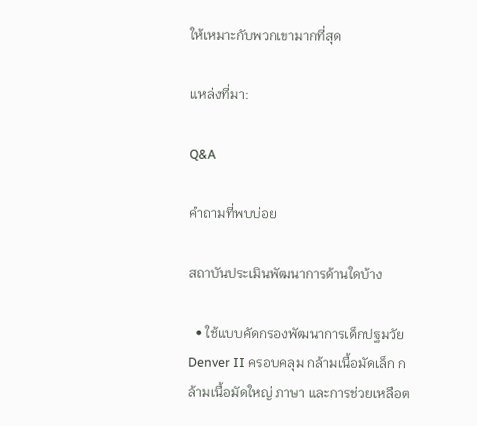ให้เหมาะกับพวกเขามากที่สุด

แหล่งที่มา:

Q&A

คําถามที่พบบ่อย

สถาบันประเมินพัฒนาการด้านใดบ้าง

  • ใช้แบบคัดกรองพัฒนาการเด็กปฐมวัย Denver II ครอบคลุม กล้ามเนื้อมัดเล็ก กล้ามเนื้อมัดใหญ่ ภาษา และการช่วยเหลือต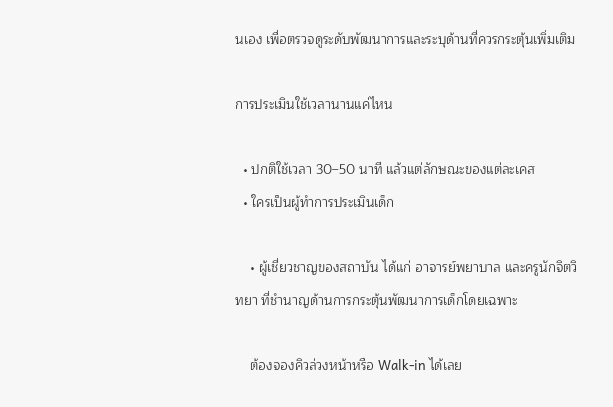นเอง เพื่อตรวจดูระดับพัฒนาการและระบุด้านที่ควรกระตุ้นเพิ่มเติม

การประเมินใช้เวลานานแค่ไหน

  • ปกติใช้เวลา 30–50 นาที แล้วแต่ลักษณะของแต่ละเคส
  • ใครเป็นผู้ทำการประเมินเด็ก

    • ผู้เชี่ยวชาญของสถาบัน ได้แก่ อาจารย์พยาบาล และครูนักจิตวิทยา ที่ชำนาญด้านการกระตุ้นพัฒนาการเด็กโดยเฉพาะ

    ต้องจองคิวล่วงหน้าหรือ Walk-in ได้เลย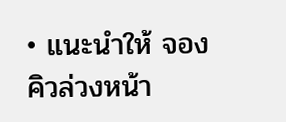• แนะนำให้ จองคิวล่วงหน้า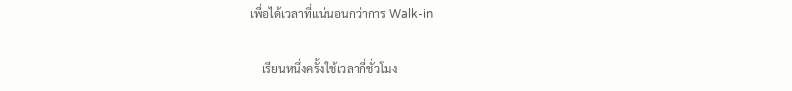เพื่อได้เวลาที่แน่นอนกว่าการ Walk-in

    เรียนหนึ่งครั้งใช้เวลากี่ชั่วโมง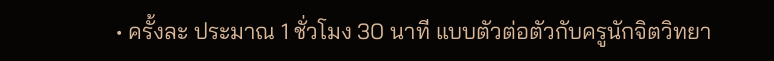• ครั้งละ ประมาณ 1 ชั่วโมง 30 นาที แบบตัวต่อตัวกับครูนักจิตวิทยา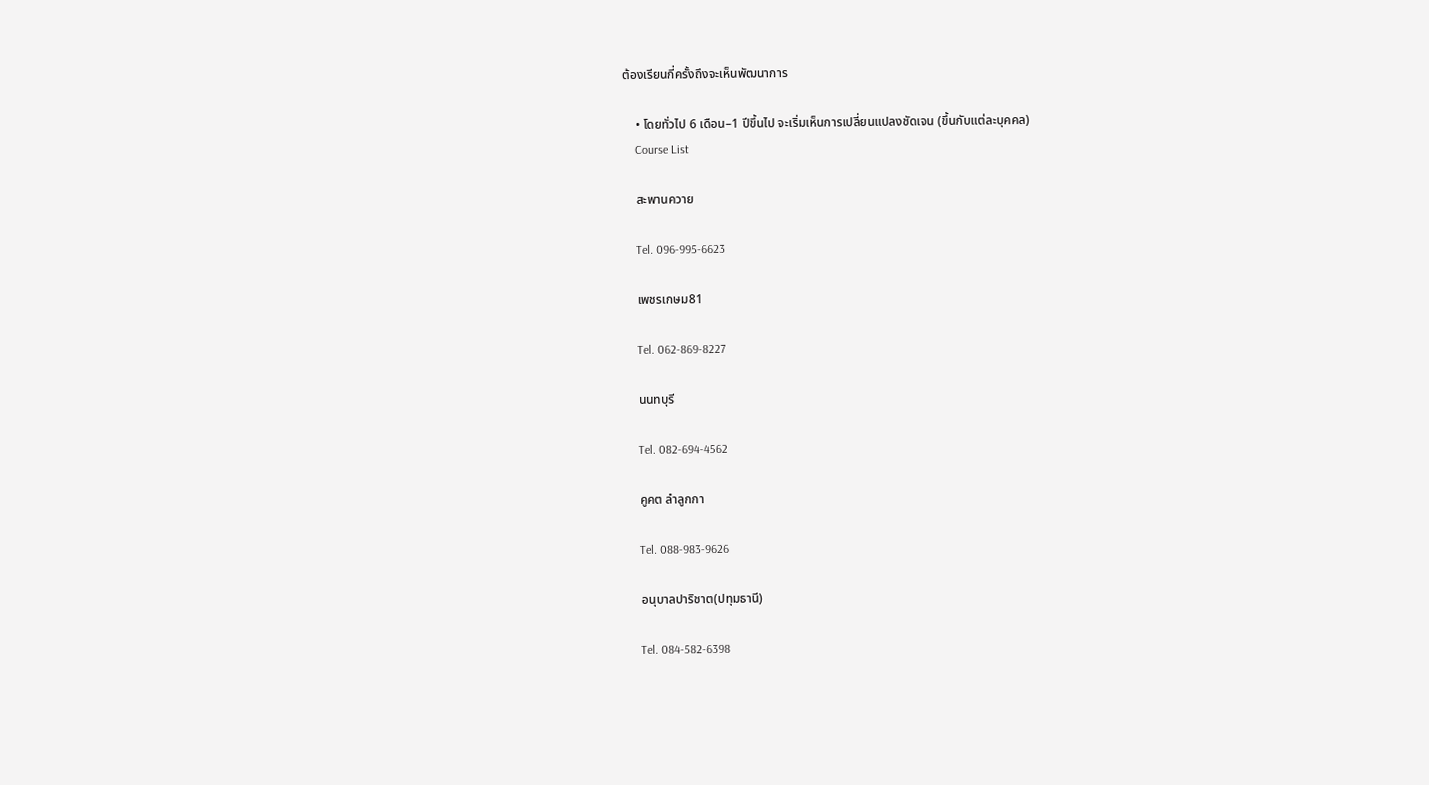ต้องเรียนกี่ครั้งถึงจะเห็นพัฒนาการ

    • โดยทั่วไป 6 เดือน–1 ปีขึ้นไป จะเริ่มเห็นการเปลี่ยนแปลงชัดเจน (ขึ้นกับแต่ละบุคคล)
    Course List

    สะพานควาย

    Tel. 096-995-6623

    เพชรเกษม81

    Tel. 062-869-8227

    นนทบุรี

    Tel. 082-694-4562

    คูคต ลำลูกกา

    Tel. 088-983-9626

    อนุบาลปาริชาต(ปทุมธานี)

    Tel. 084-582-6398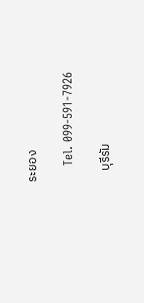ระยอง

    Tel. 099-591-7926

    บุรีรัม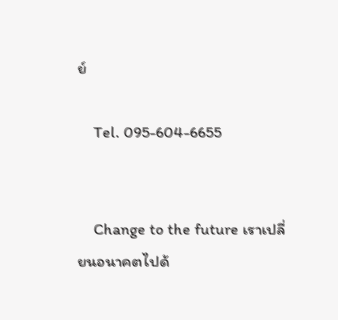ย์

    Tel. 095-604-6655


    Change to the future เราเปลี่ยนอนาคตไปด้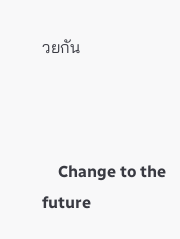วยกัน



    Change to the future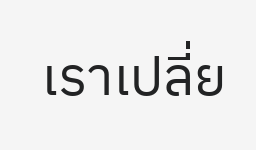เราเปลี่ย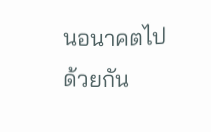นอนาคตไปด้วยกัน